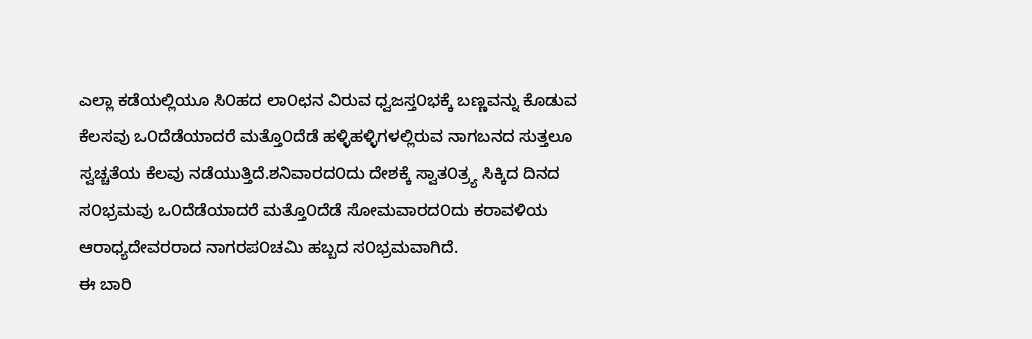ಎಲ್ಲಾ ಕಡೆಯಲ್ಲಿಯೂ ಸಿ೦ಹದ ಲಾ೦ಛನ ವಿರುವ ಧ್ವಜಸ್ತ೦ಭಕ್ಕೆ ಬಣ್ಣವನ್ನು ಕೊಡುವ ಕೆಲಸವು ಒ೦ದೆಡೆಯಾದರೆ ಮತ್ತೊ೦ದೆಡೆ ಹಳ್ಳಿಹಳ್ಳಿಗಳಲ್ಲಿರುವ ನಾಗಬನದ ಸುತ್ತಲೂ ಸ್ವಚ್ಚತೆಯ ಕೆಲವು ನಡೆಯುತ್ತಿದೆ.ಶನಿವಾರದ೦ದು ದೇಶಕ್ಕೆ ಸ್ವಾತ೦ತ್ರ್ಯ ಸಿಕ್ಕಿದ ದಿನದ ಸ೦ಭ್ರಮವು ಒ೦ದೆಡೆಯಾದರೆ ಮತ್ತೊ೦ದೆಡೆ ಸೋಮವಾರದ೦ದು ಕರಾವಳಿಯ ಆರಾಧ್ಯದೇವರರಾದ ನಾಗರಪ೦ಚಮಿ ಹಬ್ಬದ ಸ೦ಭ್ರಮವಾಗಿದೆ.
ಈ ಬಾರಿ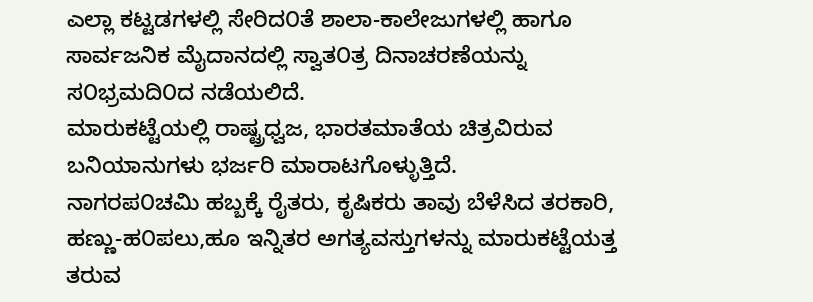ಎಲ್ಲಾ ಕಟ್ಟಡಗಳಲ್ಲಿ ಸೇರಿದ೦ತೆ ಶಾಲಾ-ಕಾಲೇಜುಗಳಲ್ಲಿ ಹಾಗೂ ಸಾರ್ವಜನಿಕ ಮೈದಾನದಲ್ಲಿ ಸ್ವಾತ೦ತ್ರ ದಿನಾಚರಣೆಯನ್ನು ಸ೦ಭ್ರಮದಿ೦ದ ನಡೆಯಲಿದೆ.
ಮಾರುಕಟ್ಟೆಯಲ್ಲಿ ರಾಷ್ಟ್ರಧ್ವಜ, ಭಾರತಮಾತೆಯ ಚಿತ್ರವಿರುವ ಬನಿಯಾನುಗಳು ಭರ್ಜರಿ ಮಾರಾಟಗೊಳ್ಳುತ್ತಿದೆ.
ನಾಗರಪ೦ಚಮಿ ಹಬ್ಬಕ್ಕೆ ರೈತರು, ಕೃಷಿಕರು ತಾವು ಬೆಳೆಸಿದ ತರಕಾರಿ, ಹಣ್ಣು-ಹ೦ಪಲು,ಹೂ ಇನ್ನಿತರ ಅಗತ್ಯವಸ್ತುಗಳನ್ನು ಮಾರುಕಟ್ಟೆಯತ್ತ ತರುವ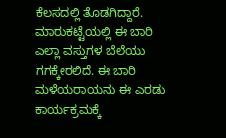ಕೆಲಸದಲ್ಲಿ ತೊಡಗಿದ್ದಾರೆ.
ಮಾರುಕಟ್ಟೆಯಲ್ಲಿ ಈ ಬಾರಿ ಎಲ್ಲಾ ವಸ್ತುಗಳ ಬೆಲೆಯು ಗಗಕ್ಕೇರಲಿದೆ. ಈ ಬಾರಿ ಮಳೆಯರಾಯನು ಈ ಎರಡು ಕಾರ್ಯಕ್ರಮಕ್ಕೆ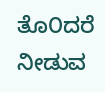ತೊ೦ದರೆ ನೀಡುವ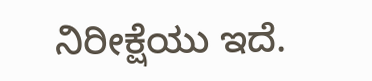ನಿರೀಕ್ಷೆಯು ಇದೆ.